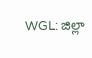WGL: జిల్లా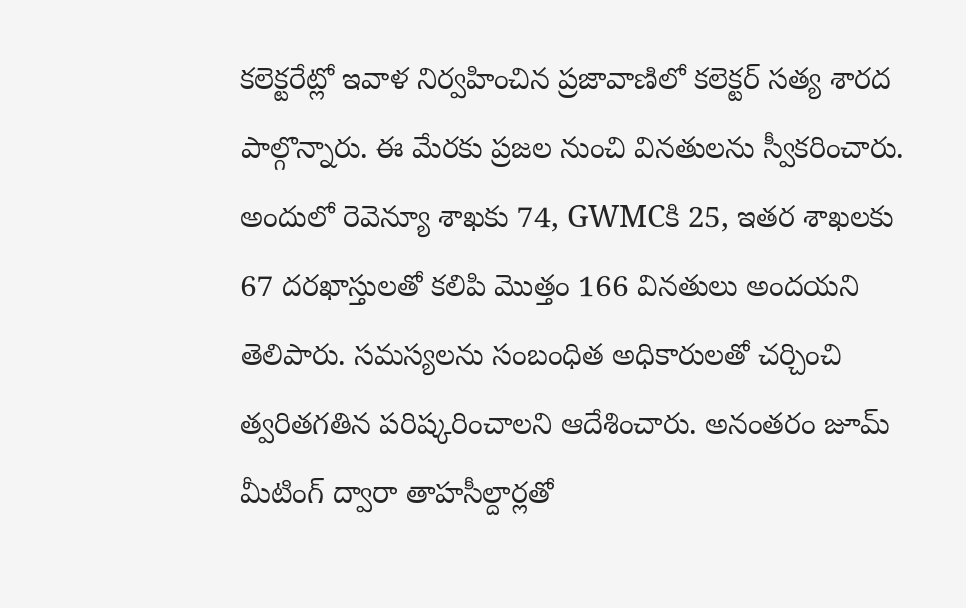కలెక్టరేట్లో ఇవాళ నిర్వహించిన ప్రజావాణిలో కలెక్టర్ సత్య శారద పాల్గొన్నారు. ఈ మేరకు ప్రజల నుంచి వినతులను స్వీకరించారు. అందులో రెవెన్యూ శాఖకు 74, GWMCకి 25, ఇతర శాఖలకు 67 దరఖాస్తులతో కలిపి మొత్తం 166 వినతులు అందయని తెలిపారు. సమస్యలను సంబంధిత అధికారులతో చర్చించి త్వరితగతిన పరిష్కరించాలని ఆదేశించారు. అనంతరం జూమ్ మీటింగ్ ద్వారా తాహసీల్దార్లతో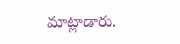మాట్లాడారు.